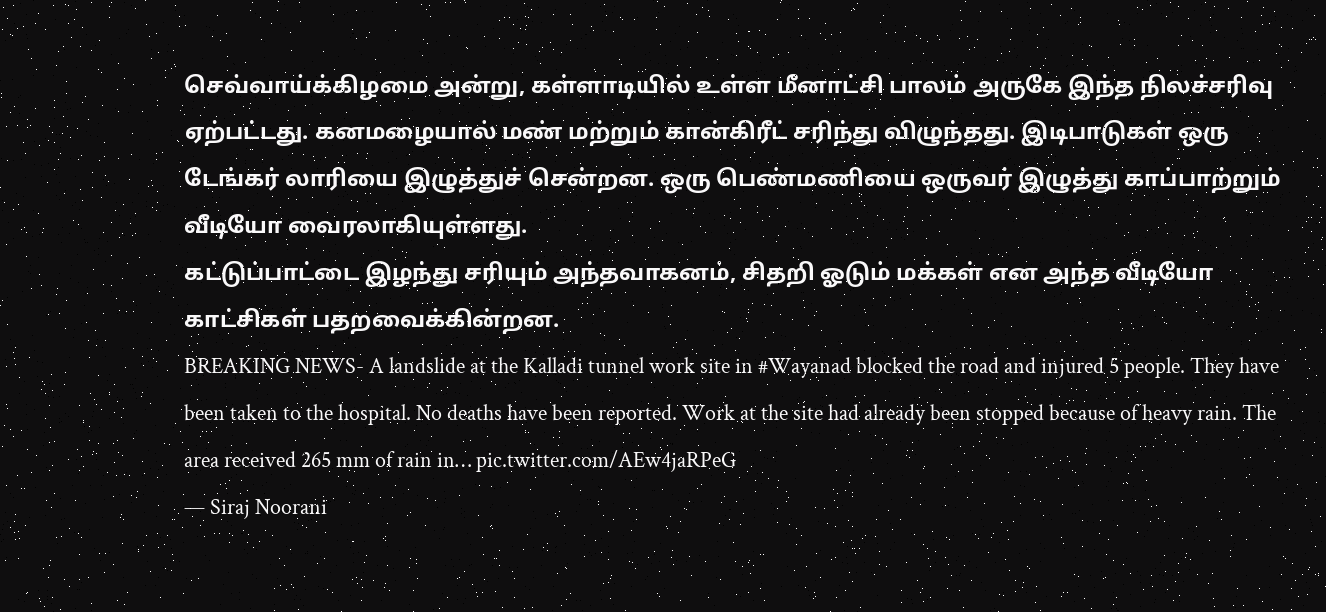செவ்வாய்க்கிழமை அன்று, கள்ளாடியில் உள்ள மீனாட்சி பாலம் அருகே இந்த நிலச்சரிவு ஏற்பட்டது. கனமழையால் மண் மற்றும் கான்கிரீட் சரிந்து விழுந்தது. இடிபாடுகள் ஒரு டேங்கர் லாரியை இழுத்துச் சென்றன. ஒரு பெண்மணியை ஒருவர் இழுத்து காப்பாற்றும் வீடியோ வைரலாகியுள்ளது.
கட்டுப்பாட்டை இழந்து சரியும் அந்தவாகனம், சிதறி ஓடும் மக்கள் என அந்த வீடியோ காட்சிகள் பதறவைக்கின்றன.
BREAKING NEWS- A landslide at the Kalladi tunnel work site in #Wayanad blocked the road and injured 5 people. They have been taken to the hospital. No deaths have been reported. Work at the site had already been stopped because of heavy rain. The area received 265 mm of rain in… pic.twitter.com/AEw4jaRPeG
— Siraj Noorani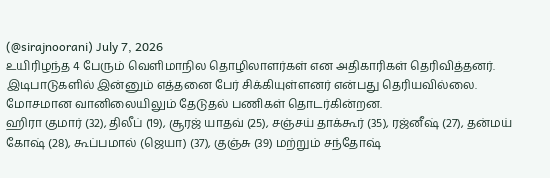(@sirajnoorani) July 7, 2026
உயிரிழந்த 4 பேரும் வெளிமாநில தொழிலாளர்கள் என அதிகாரிகள் தெரிவித்தனர். இடிபாடுகளில் இன்னும் எத்தனை பேர் சிக்கியுள்ளனர் என்பது தெரியவில்லை. மோசமான வானிலையிலும் தேடுதல் பணிகள் தொடர்கின்றன.
ஹிரா குமார் (32), திலீப் (19), சூரஜ் யாதவ் (25), சஞ்சய் தாக்கூர் (35), ரஜ்னீஷ் (27), தன்மய் கோஷ் (28), கூப்பமால் (ஜெயா) (37), குஞ்சு (39) மற்றும் சந்தோஷ்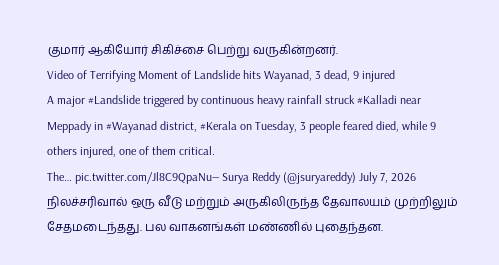குமார் ஆகியோர் சிகிச்சை பெற்று வருகின்றனர்.
Video of Terrifying Moment of Landslide hits Wayanad, 3 dead, 9 injured
A major #Landslide triggered by continuous heavy rainfall struck #Kalladi near Meppady in #Wayanad district, #Kerala on Tuesday, 3 people feared died, while 9 others injured, one of them critical.
The… pic.twitter.com/Jl8C9QpaNu— Surya Reddy (@jsuryareddy) July 7, 2026
நிலச்சரிவால் ஒரு வீடு மற்றும் அருகிலிருந்த தேவாலயம் முற்றிலும் சேதமடைந்தது. பல வாகனங்கள் மண்ணில் புதைந்தன.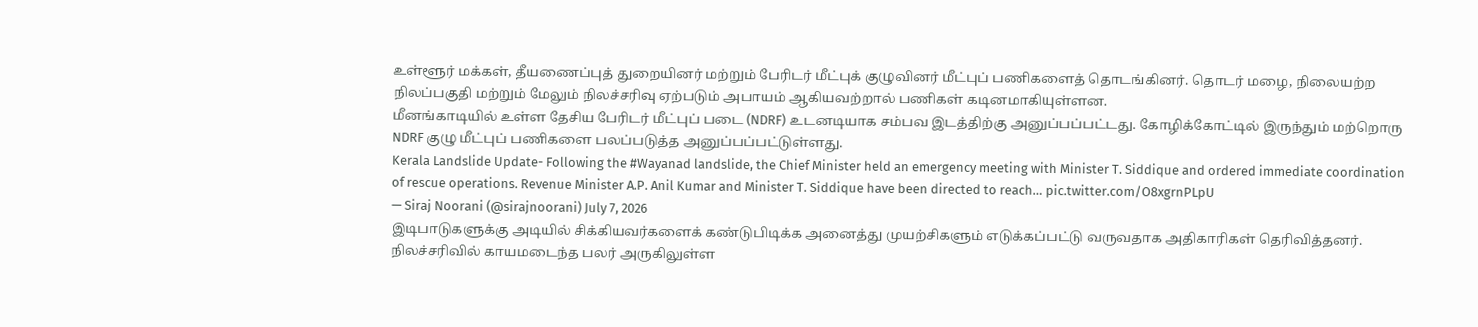உள்ளூர் மக்கள், தீயணைப்புத் துறையினர் மற்றும் பேரிடர் மீட்புக் குழுவினர் மீட்புப் பணிகளைத் தொடங்கினர். தொடர் மழை, நிலையற்ற நிலப்பகுதி மற்றும் மேலும் நிலச்சரிவு ஏற்படும் அபாயம் ஆகியவற்றால் பணிகள் கடினமாகியுள்ளன.
மீனங்காடியில் உள்ள தேசிய பேரிடர் மீட்புப் படை (NDRF) உடனடியாக சம்பவ இடத்திற்கு அனுப்பப்பட்டது. கோழிக்கோட்டில் இருந்தும் மற்றொரு NDRF குழு மீட்புப் பணிகளை பலப்படுத்த அனுப்பப்பட்டுள்ளது.
Kerala Landslide Update- Following the #Wayanad landslide, the Chief Minister held an emergency meeting with Minister T. Siddique and ordered immediate coordination of rescue operations. Revenue Minister A.P. Anil Kumar and Minister T. Siddique have been directed to reach… pic.twitter.com/O8xgrnPLpU
— Siraj Noorani (@sirajnoorani) July 7, 2026
இடிபாடுகளுக்கு அடியில் சிக்கியவர்களைக் கண்டுபிடிக்க அனைத்து முயற்சிகளும் எடுக்கப்பட்டு வருவதாக அதிகாரிகள் தெரிவித்தனர்.
நிலச்சரிவில் காயமடைந்த பலர் அருகிலுள்ள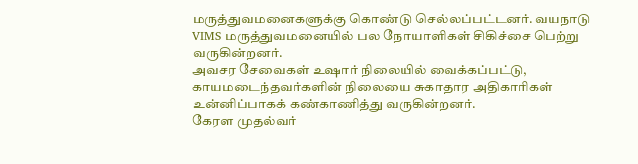மருத்துவமனைகளுக்கு கொண்டு செல்லப்பட்டனர். வயநாடு VIMS மருத்துவமனையில் பல நோயாளிகள் சிகிச்சை பெற்று வருகின்றனர்.
அவசர சேவைகள் உஷார் நிலையில் வைக்கப்பட்டு, காயமடைந்தவர்களின் நிலையை சுகாதார அதிகாரிகள் உன்னிப்பாகக் கண்காணித்து வருகின்றனர்.
கேரள முதல்வர்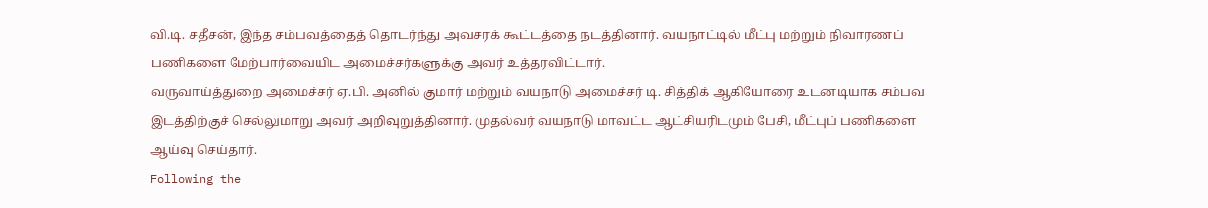வி.டி. சதீசன், இந்த சம்பவத்தைத் தொடர்ந்து அவசரக் கூட்டத்தை நடத்தினார். வயநாட்டில் மீட்பு மற்றும் நிவாரணப் பணிகளை மேற்பார்வையிட அமைச்சர்களுக்கு அவர் உத்தரவிட்டார்.
வருவாய்த்துறை அமைச்சர் ஏ.பி. அனில் குமார் மற்றும் வயநாடு அமைச்சர் டி. சித்திக் ஆகியோரை உடனடியாக சம்பவ இடத்திற்குச் செல்லுமாறு அவர் அறிவுறுத்தினார். முதல்வர் வயநாடு மாவட்ட ஆட்சியரிடமும் பேசி, மீட்புப் பணிகளை ஆய்வு செய்தார்.
Following the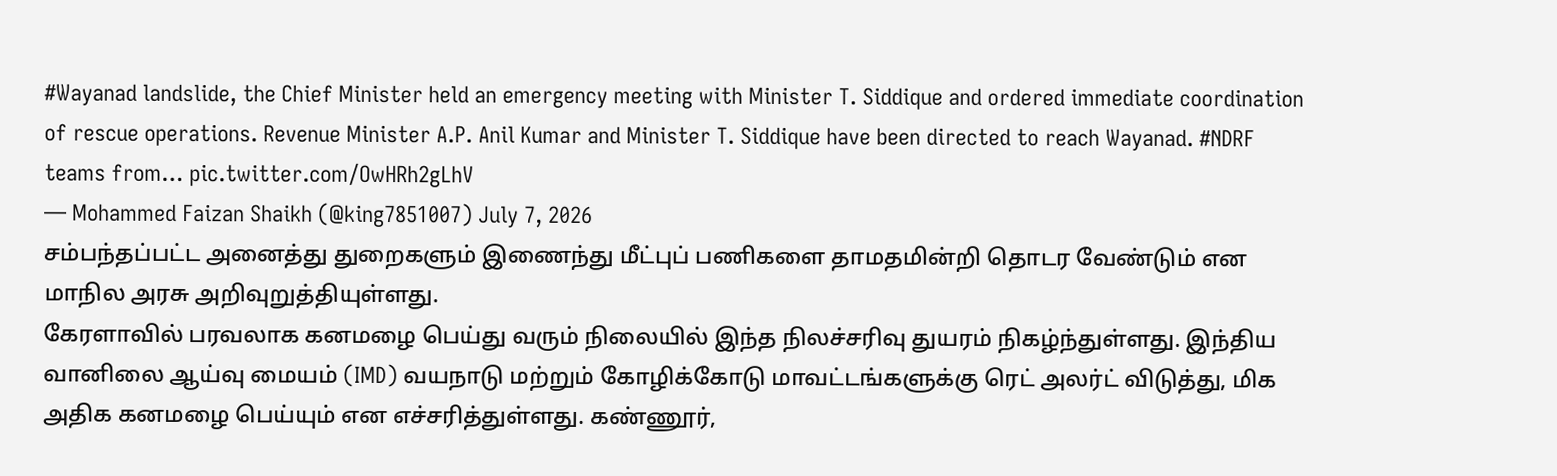#Wayanad landslide, the Chief Minister held an emergency meeting with Minister T. Siddique and ordered immediate coordination of rescue operations. Revenue Minister A.P. Anil Kumar and Minister T. Siddique have been directed to reach Wayanad. #NDRF teams from… pic.twitter.com/OwHRh2gLhV
— Mohammed Faizan Shaikh (@king7851007) July 7, 2026
சம்பந்தப்பட்ட அனைத்து துறைகளும் இணைந்து மீட்புப் பணிகளை தாமதமின்றி தொடர வேண்டும் என மாநில அரசு அறிவுறுத்தியுள்ளது.
கேரளாவில் பரவலாக கனமழை பெய்து வரும் நிலையில் இந்த நிலச்சரிவு துயரம் நிகழ்ந்துள்ளது. இந்திய வானிலை ஆய்வு மையம் (IMD) வயநாடு மற்றும் கோழிக்கோடு மாவட்டங்களுக்கு ரெட் அலர்ட் விடுத்து, மிக அதிக கனமழை பெய்யும் என எச்சரித்துள்ளது. கண்ணூர்,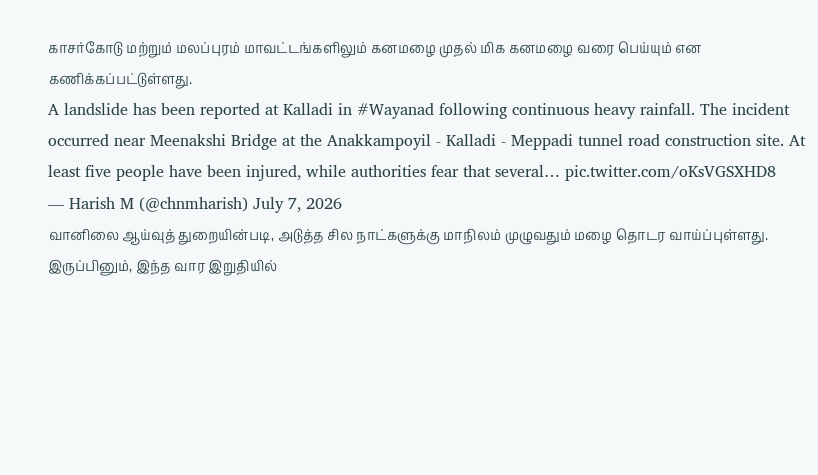காசர்கோடு மற்றும் மலப்புரம் மாவட்டங்களிலும் கனமழை முதல் மிக கனமழை வரை பெய்யும் என கணிக்கப்பட்டுள்ளது.
A landslide has been reported at Kalladi in #Wayanad following continuous heavy rainfall. The incident occurred near Meenakshi Bridge at the Anakkampoyil - Kalladi - Meppadi tunnel road construction site. At least five people have been injured, while authorities fear that several… pic.twitter.com/oKsVGSXHD8
— Harish M (@chnmharish) July 7, 2026
வானிலை ஆய்வுத் துறையின்படி, அடுத்த சில நாட்களுக்கு மாநிலம் முழுவதும் மழை தொடர வாய்ப்புள்ளது. இருப்பினும், இந்த வார இறுதியில்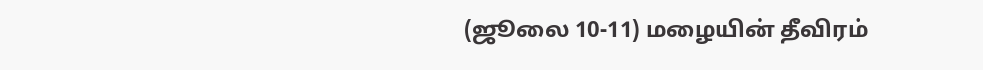(ஜூலை 10-11) மழையின் தீவிரம்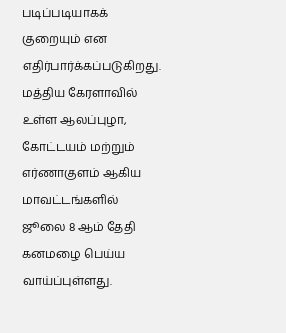படிப்படியாகக் குறையும் என எதிர்பார்க்கப்படுகிறது.
மத்திய கேரளாவில் உள்ள ஆலப்புழா, கோட்டயம் மற்றும் எர்ணாகுளம் ஆகிய மாவட்டங்களில் ஜூலை 8 ஆம் தேதி கனமழை பெய்ய வாய்ப்புள்ளது.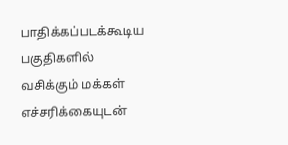பாதிக்கப்படக்கூடிய பகுதிகளில் வசிக்கும் மக்கள் எச்சரிக்கையுடன்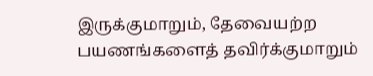இருக்குமாறும், தேவையற்ற பயணங்களைத் தவிர்க்குமாறும்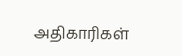அதிகாரிகள்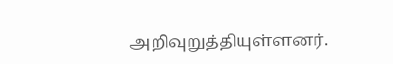அறிவுறுத்தியுள்ளனர்.